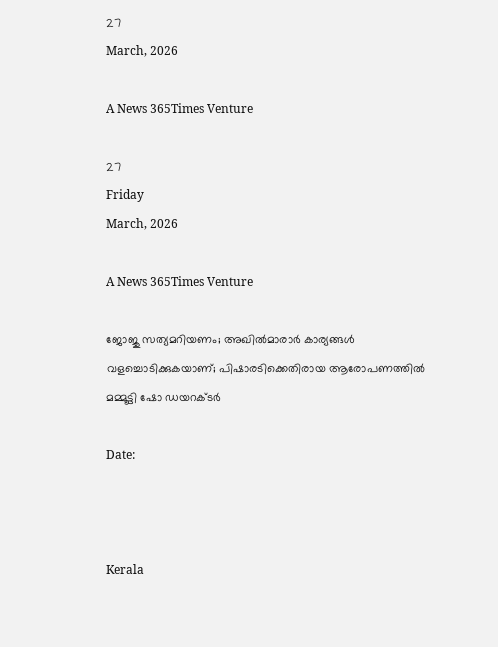27
March, 2026

A News 365Times Venture

27
Friday
March, 2026

A News 365Times Venture

ജോജു സത്യമറിയണം; അഖില്‍മാരാര്‍ കാര്യങ്ങള്‍ വളച്ചൊടിക്കുകയാണ്; പിഷാരടിക്കെതിരായ ആരോപണത്തില്‍ മമ്മൂട്ടി ഷോ ഡയറക്ടര്‍

Date:



Kerala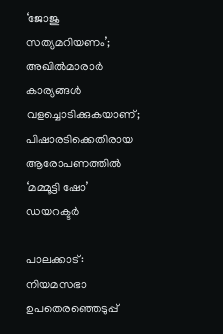‘ജോജു സത്യമറിയണം’; അഖില്‍മാരാര്‍ കാര്യങ്ങള്‍ വളച്ചൊടിക്കുകയാണ്; പിഷാരടിക്കെതിരായ ആരോപണത്തില്‍ ‘മമ്മൂട്ടി ഷോ’ ഡയറക്ടര്‍

പാലക്കാട്: നിയമസഭാ ഉപതെരഞ്ഞെടുപ്പ്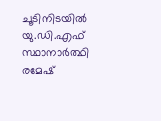ചൂടിനിടയില്‍ യു.ഡി.എഫ് സ്ഥാനാര്‍ത്ഥി രമേഷ്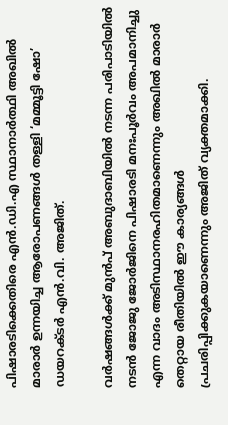പിഷാരടിക്കെതിരെ എന്‍.ഡി.എ സ്ഥാനാര്‍ത്ഥി അഖില്‍ മാരാര്‍ ഉന്നയിച്ച ആരോപണങ്ങള്‍ തള്ളി ‘മമ്മൂട്ടി ഷോ’ ഡയറക്ടര്‍ എന്‍.വി. അജിത്.

വര്‍ഷങ്ങള്‍ക്ക് മുന്‍പ് അബുദാബിയില്‍ നടന്ന പരിപാടിയില്‍ നടന്‍ ജോജു ജോര്‍ജിനെ പിഷാരടി മനഃപൂര്‍വം അപമാനിച്ചു എന്ന വാദം അടിസ്ഥാനരഹിതമാണെന്നും അഖില്‍ മാരാര്‍ തെറ്റായ രീതിയില്‍ ഈ കാര്യങ്ങള്‍ പ്രചരിപ്പിക്കുകയാണെന്നും അജിത് വ്യക്തമാക്കി.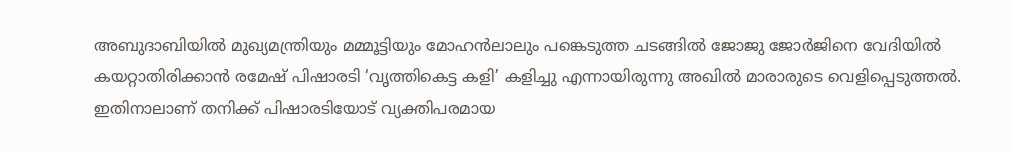അബുദാബിയില്‍ മുഖ്യമന്ത്രിയും മമ്മൂട്ടിയും മോഹന്‍ലാലും പങ്കെടുത്ത ചടങ്ങില്‍ ജോജു ജോര്‍ജിനെ വേദിയില്‍ കയറ്റാതിരിക്കാന്‍ രമേഷ് പിഷാരടി ‘വൃത്തികെട്ട കളി’ കളിച്ചു എന്നായിരുന്നു അഖില്‍ മാരാരുടെ വെളിപ്പെടുത്തല്‍. ഇതിനാലാണ് തനിക്ക് പിഷാരടിയോട് വ്യക്തിപരമായ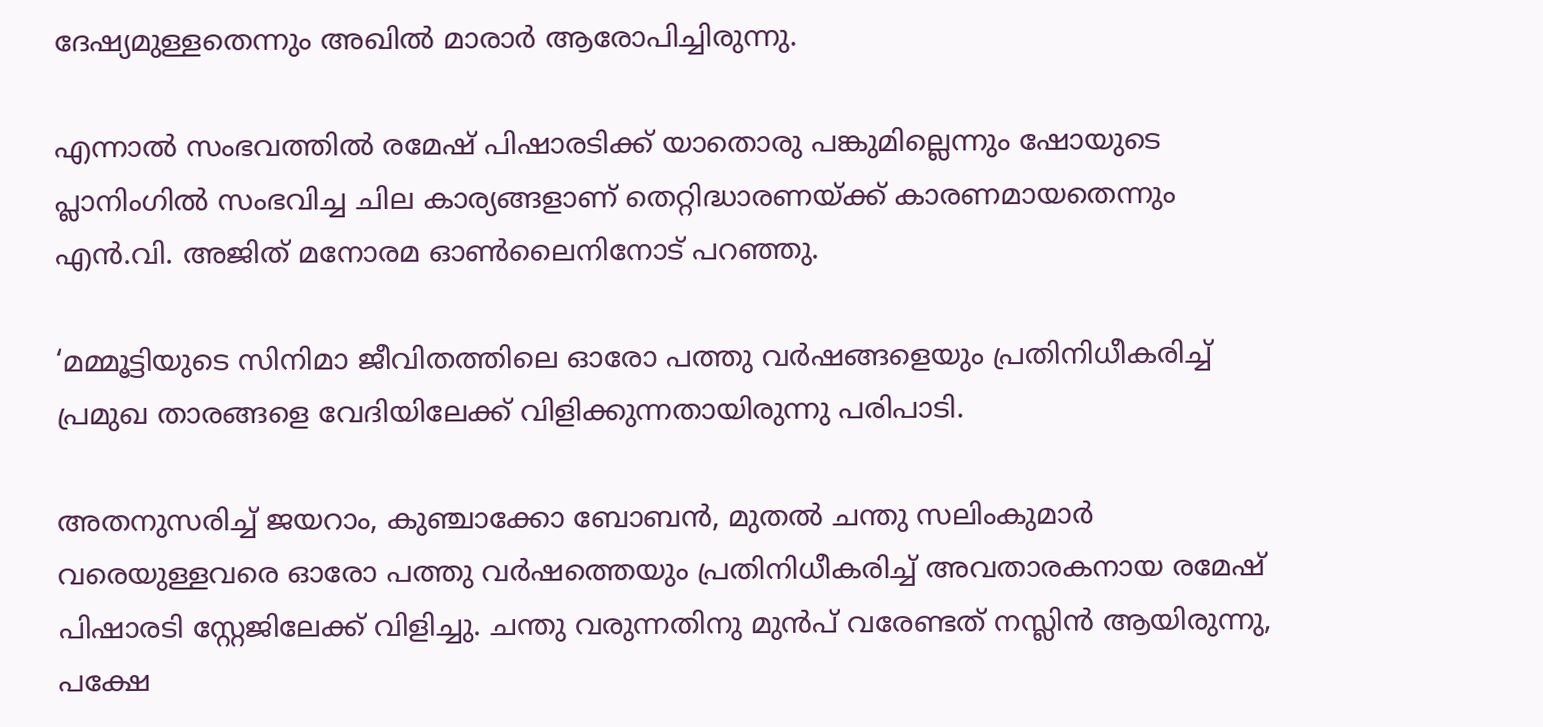ദേഷ്യമുള്ളതെന്നും അഖില്‍ മാരാര്‍ ആരോപിച്ചിരുന്നു.

എന്നാല്‍ സംഭവത്തില്‍ രമേഷ് പിഷാരടിക്ക് യാതൊരു പങ്കുമില്ലെന്നും ഷോയുടെ പ്ലാനിംഗില്‍ സംഭവിച്ച ചില കാര്യങ്ങളാണ് തെറ്റിദ്ധാരണയ്ക്ക് കാരണമായതെന്നും എന്‍.വി. അജിത് മനോരമ ഓണ്‍ലൈനിനോട് പറഞ്ഞു.

‘മമ്മൂട്ടിയുടെ സിനിമാ ജീവിതത്തിലെ ഓരോ പത്തു വര്‍ഷങ്ങളെയും പ്രതിനിധീകരിച്ച് പ്രമുഖ താരങ്ങളെ വേദിയിലേക്ക് വിളിക്കുന്നതായിരുന്നു പരിപാടി.

അതനുസരിച്ച് ജയറാം, കുഞ്ചാക്കോ ബോബന്‍, മുതല്‍ ചന്തു സലിംകുമാര്‍ വരെയുള്ളവരെ ഓരോ പത്തു വര്‍ഷത്തെയും പ്രതിനിധീകരിച്ച് അവതാരകനായ രമേഷ് പിഷാരടി സ്റ്റേജിലേക്ക് വിളിച്ചു. ചന്തു വരുന്നതിനു മുന്‍പ് വരേണ്ടത് നസ്ലിന്‍ ആയിരുന്നു, പക്ഷേ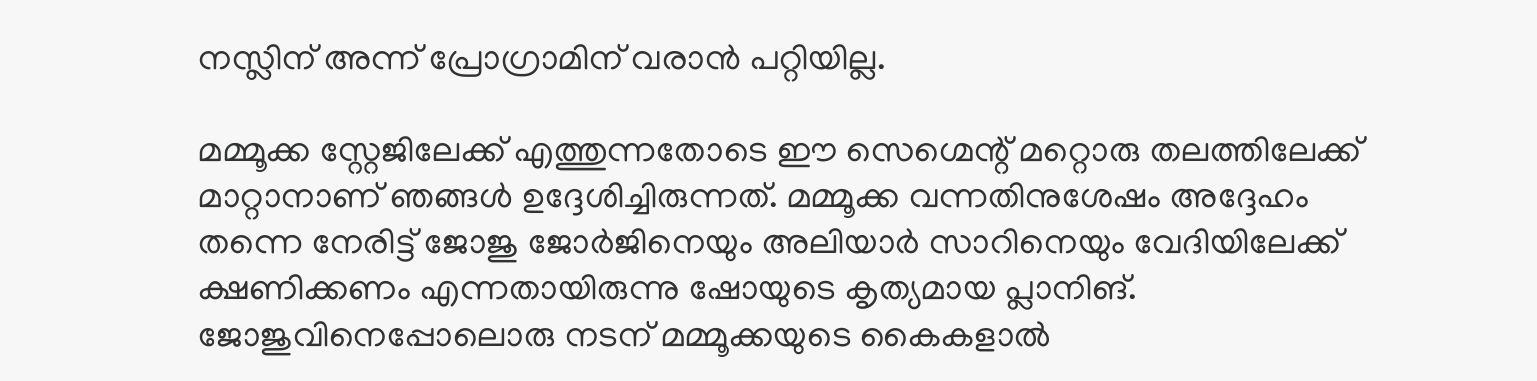നസ്ലിന് അന്ന് പ്രോഗ്രാമിന് വരാന്‍ പറ്റിയില്ല.

മമ്മൂക്ക സ്റ്റേജിലേക്ക് എത്തുന്നതോടെ ഈ സെഗ്മെന്റ് മറ്റൊരു തലത്തിലേക്ക് മാറ്റാനാണ് ഞങ്ങള്‍ ഉദ്ദേശിച്ചിരുന്നത്. മമ്മൂക്ക വന്നതിനുശേഷം അദ്ദേഹം തന്നെ നേരിട്ട് ജോജു ജോര്‍ജിനെയും അലിയാര്‍ സാറിനെയും വേദിയിലേക്ക് ക്ഷണിക്കണം എന്നതായിരുന്നു ഷോയുടെ കൃത്യമായ പ്ലാനിങ്. ജോജുവിനെപ്പോലൊരു നടന് മമ്മൂക്കയുടെ കൈകളാല്‍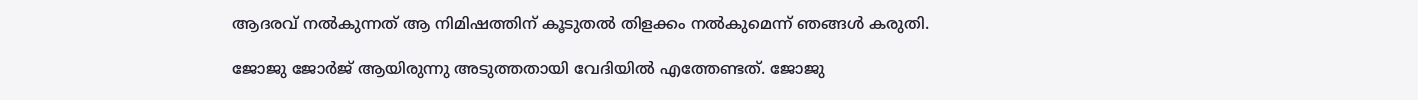ആദരവ് നല്‍കുന്നത് ആ നിമിഷത്തിന് കൂടുതല്‍ തിളക്കം നല്‍കുമെന്ന് ഞങ്ങള്‍ കരുതി.

ജോജു ജോര്‍ജ് ആയിരുന്നു അടുത്തതായി വേദിയില്‍ എത്തേണ്ടത്. ജോജു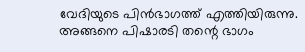വേദിയുടെ പിന്‍ഭാഗത്ത് എത്തിയിരുന്നു. അങ്ങനെ പിഷാരടി തന്റെ ഭാഗം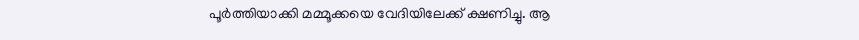പൂര്‍ത്തിയാക്കി മമ്മൂക്കയെ വേദിയിലേക്ക് ക്ഷണിച്ചു. ആ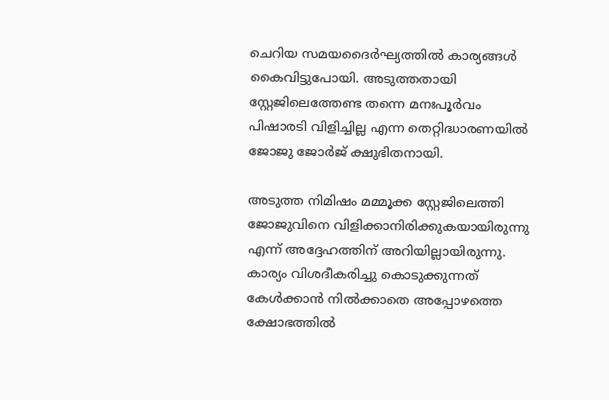ചെറിയ സമയദൈര്‍ഘ്യത്തില്‍ കാര്യങ്ങള്‍ കൈവിട്ടുപോയി. അടുത്തതായി സ്റ്റേജിലെത്തേണ്ട തന്നെ മനഃപൂര്‍വം പിഷാരടി വിളിച്ചില്ല എന്ന തെറ്റിദ്ധാരണയില്‍ ജോജു ജോര്‍ജ് ക്ഷുഭിതനായി.

അടുത്ത നിമിഷം മമ്മൂക്ക സ്റ്റേജിലെത്തി ജോജുവിനെ വിളിക്കാനിരിക്കുകയായിരുന്നു എന്ന് അദ്ദേഹത്തിന് അറിയില്ലായിരുന്നു. കാര്യം വിശദീകരിച്ചു കൊടുക്കുന്നത് കേള്‍ക്കാന്‍ നില്‍ക്കാതെ അപ്പോഴത്തെ ക്ഷോഭത്തില്‍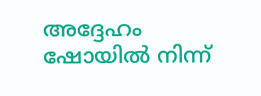അദ്ദേഹം ഷോയില്‍ നിന്ന്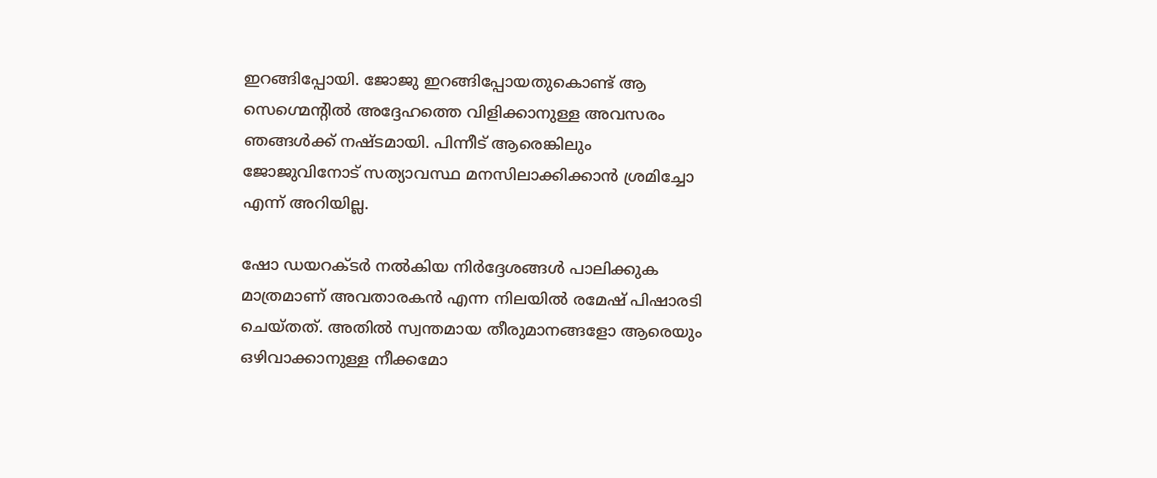ഇറങ്ങിപ്പോയി. ജോജു ഇറങ്ങിപ്പോയതുകൊണ്ട് ആ സെഗ്മെന്റില്‍ അദ്ദേഹത്തെ വിളിക്കാനുള്ള അവസരം ഞങ്ങള്‍ക്ക് നഷ്ടമായി. പിന്നീട് ആരെങ്കിലും ജോജുവിനോട് സത്യാവസ്ഥ മനസിലാക്കിക്കാന്‍ ശ്രമിച്ചോ എന്ന് അറിയില്ല.

ഷോ ഡയറക്ടര്‍ നല്‍കിയ നിര്‍ദ്ദേശങ്ങള്‍ പാലിക്കുക മാത്രമാണ് അവതാരകന്‍ എന്ന നിലയില്‍ രമേഷ് പിഷാരടി ചെയ്തത്. അതില്‍ സ്വന്തമായ തീരുമാനങ്ങളോ ആരെയും ഒഴിവാക്കാനുള്ള നീക്കമോ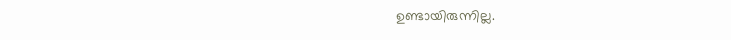ഉണ്ടായിരുന്നില്ല.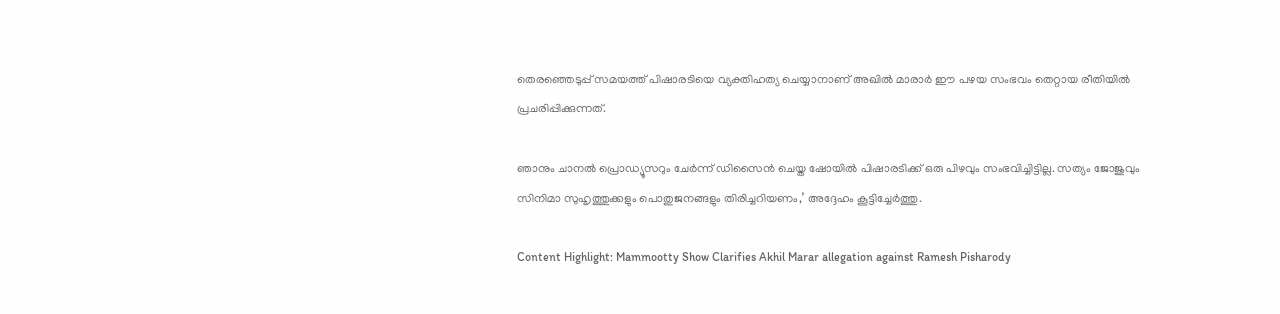തെരഞ്ഞെടുപ്പ് സമയത്ത് പിഷാരടിയെ വ്യക്തിഹത്യ ചെയ്യാനാണ് അഖില്‍ മാരാര്‍ ഈ പഴയ സംഭവം തെറ്റായ രീതിയില്‍ പ്രചരിപ്പിക്കുന്നത്.

ഞാനും ചാനല്‍ പ്രൊഡ്യൂസറും ചേര്‍ന്ന് ഡിസൈന്‍ ചെയ്ത ഷോയില്‍ പിഷാരടിക്ക് ഒരു പിഴവും സംഭവിച്ചിട്ടില്ല. സത്യം ജോജുവും സിനിമാ സുഹൃത്തുക്കളും പൊതുജനങ്ങളും തിരിച്ചറിയണം,’ അദ്ദേഹം കൂട്ടിച്ചേര്‍ത്തു.

Content Highlight: Mammootty Show Clarifies Akhil Marar allegation against Ramesh Pisharody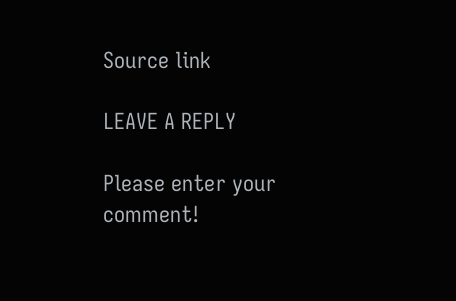Source link

LEAVE A REPLY

Please enter your comment!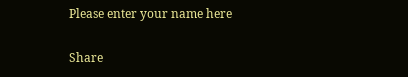Please enter your name here

Share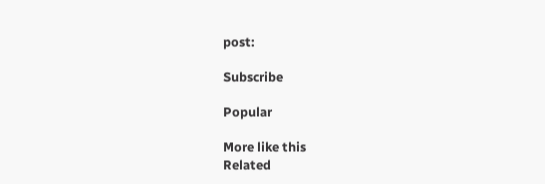post:

Subscribe

Popular

More like this
Related